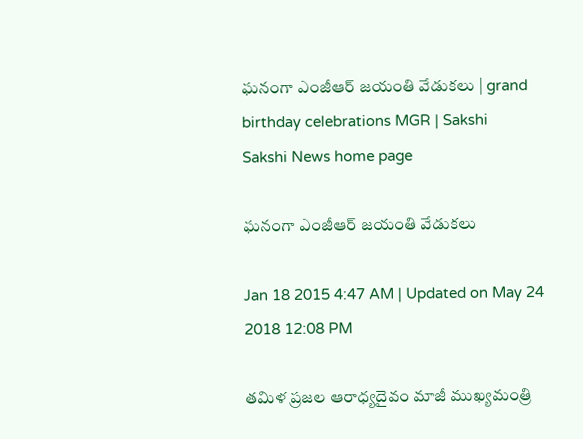ఘనంగా ఎంజీఆర్ జయంతి వేడుకలు | grand birthday celebrations MGR | Sakshi
Sakshi News home page

ఘనంగా ఎంజీఆర్ జయంతి వేడుకలు

Jan 18 2015 4:47 AM | Updated on May 24 2018 12:08 PM

తమిళ ప్రజల ఆరాధ్యదైవం మాజీ ముఖ్యమంత్రి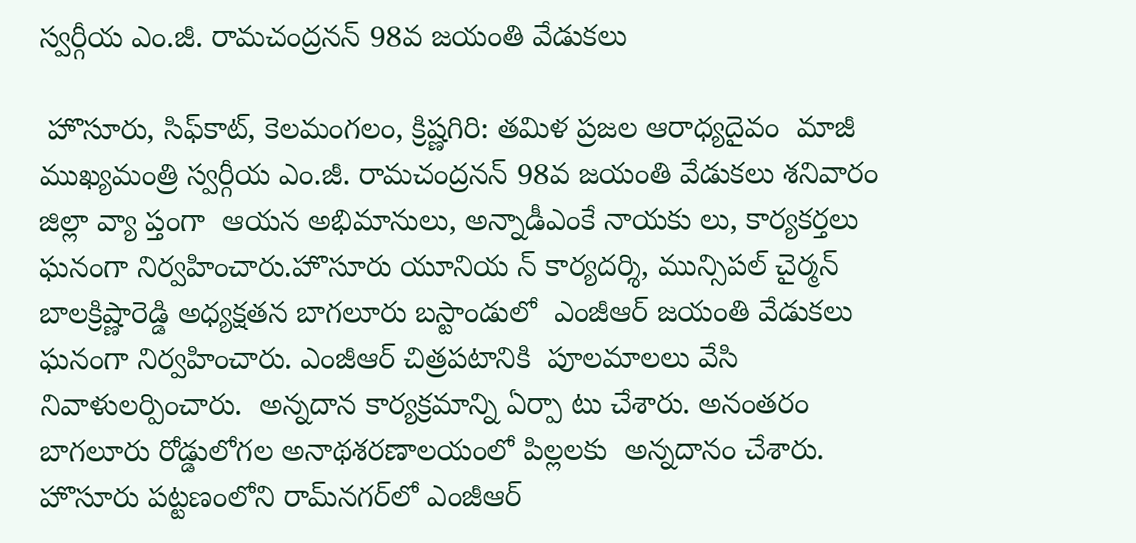స్వర్గీయ ఎం.జీ. రామచంద్రనన్ 98వ జయంతి వేడుకలు

 హొసూరు, సిఫ్‌కాట్, కెలమంగలం, క్రిష్ణగిరి: తమిళ ప్రజల ఆరాధ్యదైవం  మాజీ ముఖ్యమంత్రి స్వర్గీయ ఎం.జీ. రామచంద్రనన్ 98వ జయంతి వేడుకలు శనివారం జిల్లా వ్యా ప్తంగా  ఆయన అభిమానులు, అన్నాడీఎంకే నాయకు లు, కార్యకర్తలు ఘనంగా నిర్వహించారు.హొసూరు యూనియ న్ కార్యదర్శి, మున్సిపల్ చైర్మన్ బాలక్రిష్ణారెడ్డి అధ్యక్షతన బాగలూరు బస్టాండులో  ఎంజీఆర్ జయంతి వేడుకలు ఘనంగా నిర్వహించారు. ఎంజీఆర్ చిత్రపటానికి  పూలమాలలు వేసి  నివాళులర్పించారు.  అన్నదాన కార్యక్రమాన్ని ఏర్పా టు చేశారు. అనంతరం బాగలూరు రోడ్డులోగల అనాథశరణాలయంలో పిల్లలకు  అన్నదానం చేశారు. హొసూరు పట్టణంలోని రామ్‌నగర్‌లో ఎంజీఆర్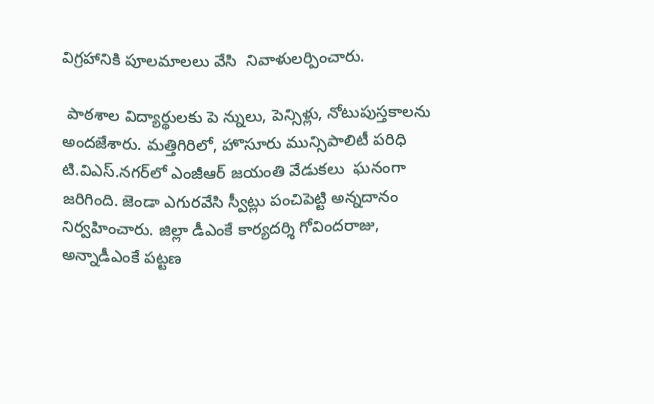విగ్రహానికి పూలమాలలు వేసి  నివాళులర్పించారు.

 పాఠశాల విద్యార్థులకు పె న్నులు, పెన్సిళ్లు, నోటుపుస్తకాలను అందజేశారు. మత్తిగిరిలో, హొసూరు మున్సిపాలిటీ పరిధి టి.విఎస్.నగర్‌లో ఎంజీఆర్ జయంతి వేడుకలు  ఘనంగా జరిగింది. జెండా ఎగురవేసి స్వీట్లు పంచిపెట్టి అన్నదానం నిర్వహించారు. జిల్లా డీఎంకే కార్యదర్శి గోవిందరాజు,  అన్నాడీఎంకే పట్టణ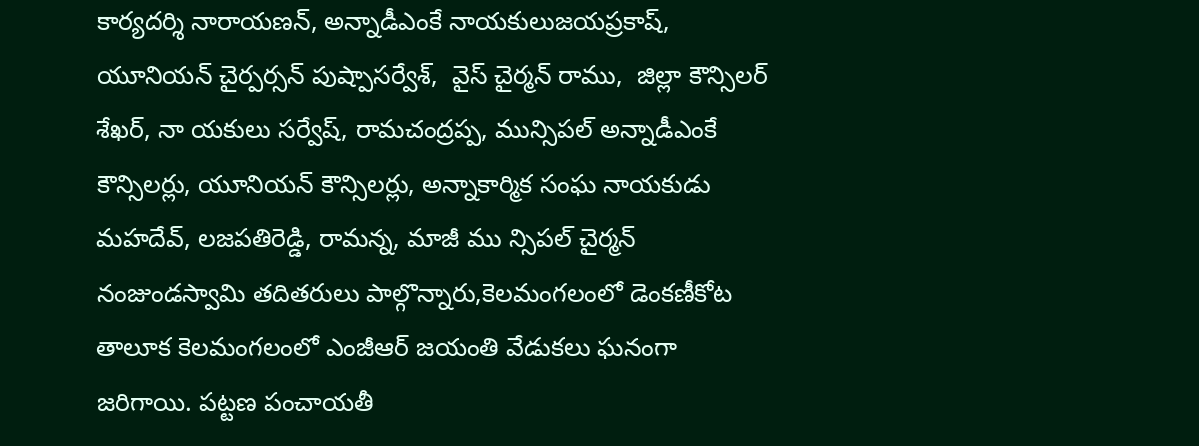కార్యదర్శి నారాయణన్, అన్నాడీఎంకే నాయకులుజయప్రకాష్, యూనియన్ చైర్పర్సన్ పుష్పాసర్వేశ్,  వైస్ చైర్మన్ రాము,  జిల్లా కౌన్సిలర్ శేఖర్, నా యకులు సర్వేష్, రామచంద్రప్ప, మున్సిపల్ అన్నాడీఎంకే కౌన్సిలర్లు, యూనియన్ కౌన్సిలర్లు, అన్నాకార్మిక సంఘ నాయకుడు మహదేవ్, లజపతిరెడ్డి, రామన్న, మాజీ ము న్సిపల్ చైర్మన్ నంజుండస్వామి తదితరులు పాల్గొన్నారు,కెలమంగలంలో డెంకణీకోట తాలూక కెలమంగలంలో ఎంజీఆర్ జయంతి వేడుకలు ఘనంగా జరిగాయి. పట్టణ పంచాయతీ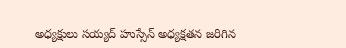అధ్యక్షులు సయ్యద్ హుస్సేన్ అధ్యక్షతన జరిగిన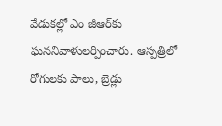వేడుకల్లో ఎం జీఆర్‌కు ఘననివాళులర్పించారు. ఆస్పత్రిలో  రోగులకు పాలు, బ్రెడ్లు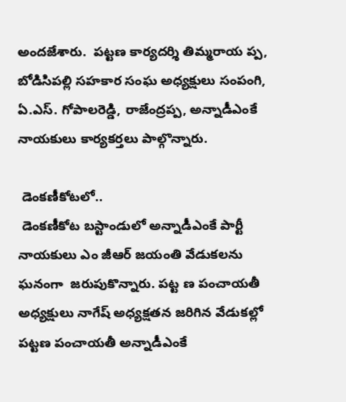అందజేశారు.  పట్టణ కార్యదర్శి తిమ్మరాయ ప్ప, బోడిసిపల్లి సహకార సంఘ అధ్యక్షులు సంపంగి, ఏ.ఎస్. గోపాలరెడ్డి, రాజేంద్రప్ప, అన్నాడీఎంకే నాయకులు కార్యకర్తలు పాల్గొన్నారు.

 డెంకణీకోటలో..
 డెంకణీకోట బస్టాండులో అన్నాడీఎంకే పార్టీ నాయకులు ఎం జీఆర్ జయంతి వేడుకలను ఘనంగా  జరుపుకొన్నారు. పట్ట ణ పంచాయతీ అధ్యక్షులు నాగేష్ అధ్యక్షతన జరిగిన వేడుకల్లో పట్టణ పంచాయతీ అన్నాడీఎంకే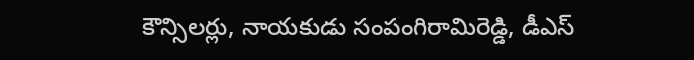కౌన్సిలర్లు, నాయకుడు సంపంగిరామిరెడ్డి, డీఎస్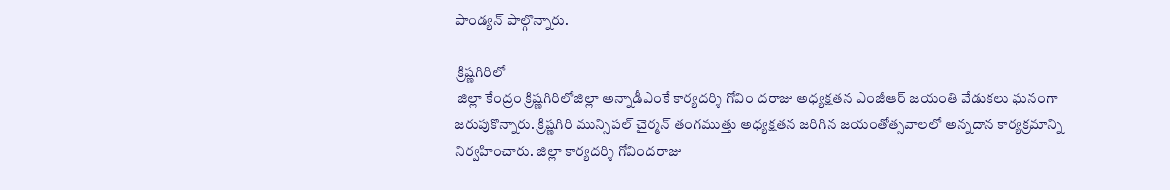పాండ్యన్ పాల్గొన్నారు.

 క్రిష్ణగిరిలో
 జిల్లా కేంద్రం క్రిష్ణగిరిలోజిల్లా అన్నాడీఎంకే కార్యదర్శి గోవిం దరాజు అధ్యక్షతన ఎంజీఆర్ జయంతి వేడుకలు ఘనంగా జరుపుకొన్నారు. క్రిష్ణగిరి మున్సిపల్ చైర్మన్ తంగముత్తు అధ్యక్షతన జరిగిన జయంతోత్సవాలలో అన్నదాన కార్యక్రమాన్ని నిర్వహించారు. జిల్లా కార్యదర్శి గోవిందరాజు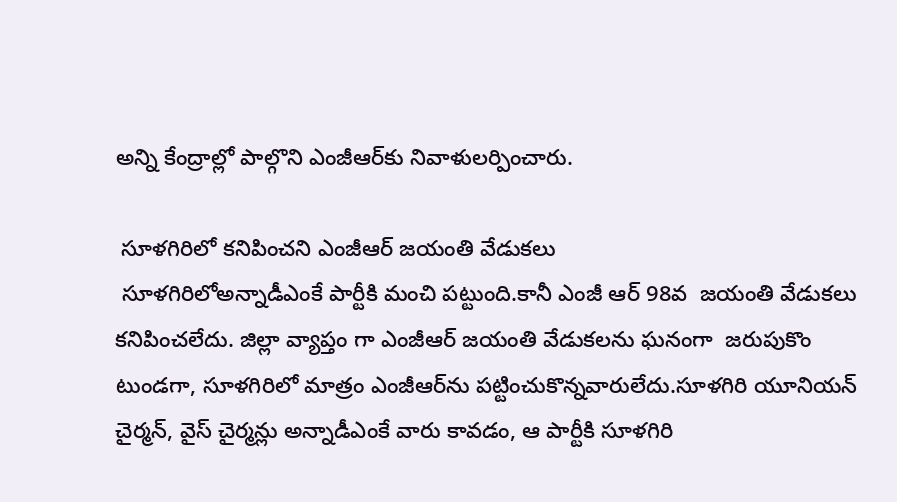అన్ని కేంద్రాల్లో పాల్గొని ఎంజీఆర్‌కు నివాళులర్పించారు.

 సూళగిరిలో కనిపించని ఎంజీఆర్ జయంతి వేడుకలు
 సూళగిరిలోఅన్నాడీఎంకే పార్టీకి మంచి పట్టుంది.కానీ ఎంజీ ఆర్ 98వ  జయంతి వేడుకలు కనిపించలేదు. జిల్లా వ్యాప్తం గా ఎంజీఆర్ జయంతి వేడుకలను ఘనంగా  జరుపుకొం టుండగా, సూళగిరిలో మాత్రం ఎంజీఆర్‌ను పట్టించుకొన్నవారులేదు.సూళగిరి యూనియన్ చైర్మన్, వైస్ చైర్మన్లు అన్నాడీఎంకే వారు కావడం, ఆ పార్టీకి సూళగిరి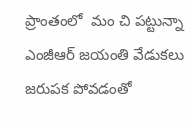ప్రాంతంలో  మం చి పట్టున్నా ఎంజీఆర్ జయంతి వేడుకలు జరుపక పోవడంతో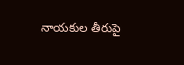నాయకుల తీరుపై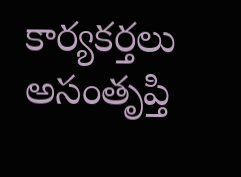కార్యకర్తలు అసంతృప్తి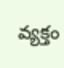వ్యక్తం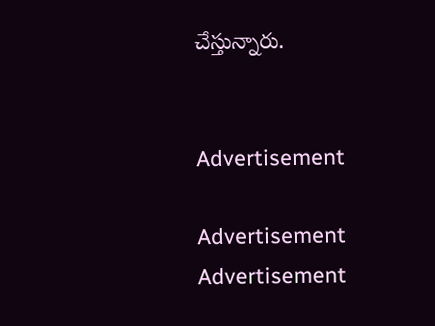చేస్తున్నారు.


Advertisement

Advertisement
Advertisement